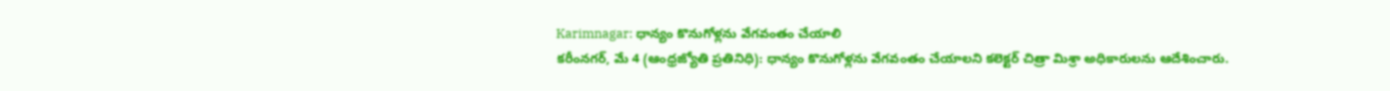Karimnagar: ధాన్యం కొనుగోళ్లను వేగవంతం చేయాలి
కరీంనగర్, మే 4 (ఆంధ్రజ్యోతి ప్రతినిధి): ధాన్యం కొనుగోళ్లను వేగవంతం చేయాలని కలెక్టర్ చిత్రా మిశ్రా అధికారులను ఆదేశించారు.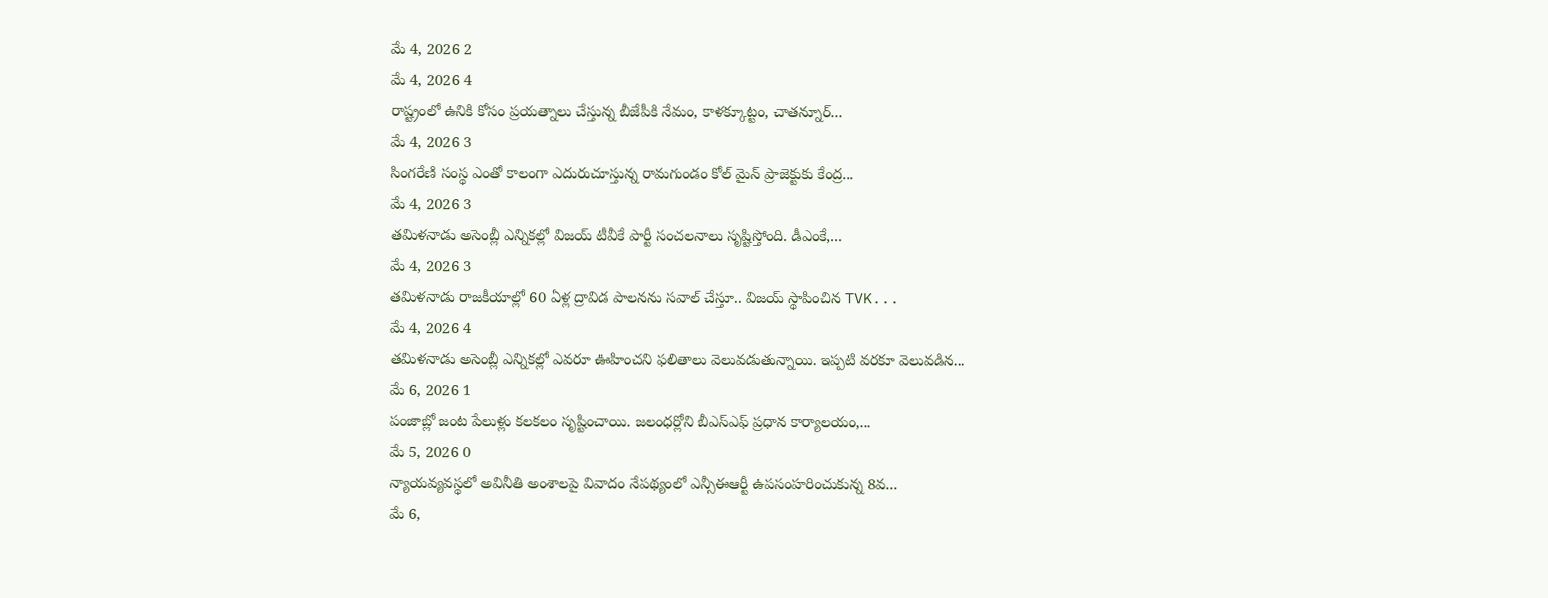మే 4, 2026 2
మే 4, 2026 4
రాష్ట్రంలో ఉనికి కోసం ప్రయత్నాలు చేస్తున్న బీజేపీకి నేమం, కాళక్కూట్టం, చాతన్నూర్...
మే 4, 2026 3
సింగరేణి సంస్థ ఎంతో కాలంగా ఎదురుచూస్తున్న రామగుండం కోల్ మైన్ ప్రాజెక్టుకు కేంద్ర...
మే 4, 2026 3
తమిళనాడు అసెంబ్లీ ఎన్నికల్లో విజయ్ టీవీకే పార్టీ సంచలనాలు సృష్టిస్తోంది. డీఎంకే,...
మే 4, 2026 3
తమిళనాడు రాజకీయాల్లో 60 ఏళ్ల ద్రావిడ పాలనను సవాల్ చేస్తూ.. విజయ్ స్థాపించిన TVK...
మే 4, 2026 4
తమిళనాడు అసెంబ్లీ ఎన్నికల్లో ఎవరూ ఊహించని ఫలితాలు వెలువడుతున్నాయి. ఇప్పటి వరకూ వెలువడిన...
మే 6, 2026 1
పంజాబ్లో జంట పేలుళ్లు కలకలం సృష్టించాయి. జలంధర్లోని బీఎస్ఎఫ్ ప్రధాన కార్యాలయం,...
మే 5, 2026 0
న్యాయవ్యవస్థలో అవినీతి అంశాలపై వివాదం నేపథ్యంలో ఎన్సీఈఆర్టీ ఉపసంహరించుకున్న 8వ...
మే 6,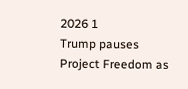2026 1
Trump pauses Project Freedom as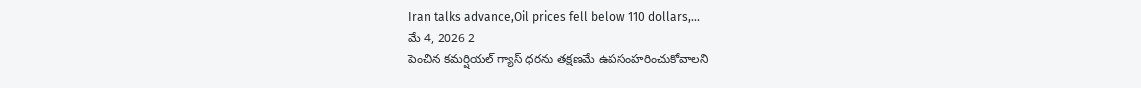Iran talks advance,Oil prices fell below 110 dollars,...
మే 4, 2026 2
పెంచిన కమర్షియల్ గ్యాస్ ధరను తక్షణమే ఉపసంహరించుకోవాలని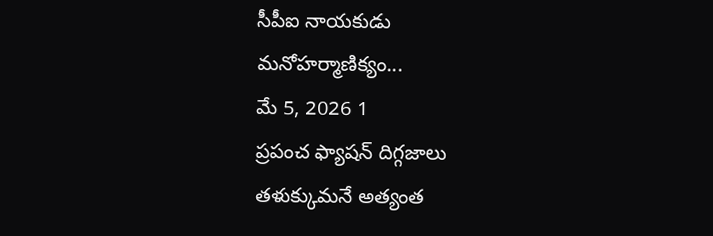సీపీఐ నాయకుడు మనోహర్మాణిక్యం...
మే 5, 2026 1
ప్రపంచ ఫ్యాషన్ దిగ్గజాలు తళుక్కుమనే అత్యంత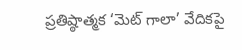ప్రతిష్ఠాత్మక ‘మెట్ గాలా’ వేదికపై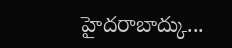హైదరాబాద్కు...